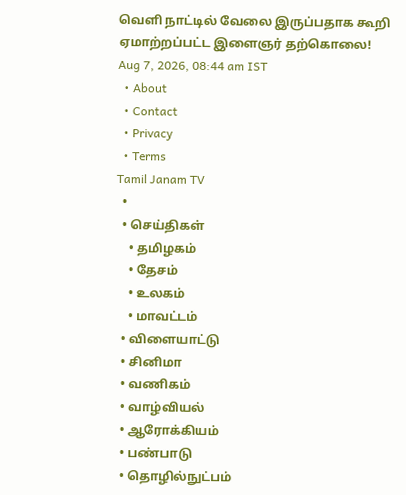வெளி நாட்டில் வேலை இருப்பதாக கூறி ஏமாற்றப்பட்ட இளைஞர் தற்கொலை!
Aug 7, 2026, 08:44 am IST
  • About
  • Contact
  • Privacy
  • Terms
Tamil Janam TV
  •
  • செய்திகள்
    • தமிழகம்
    • தேசம்
    • உலகம்
    • மாவட்டம்
  • விளையாட்டு
  • சினிமா
  • வணிகம்
  • வாழ்வியல்
  • ஆரோக்கியம்
  • பண்பாடு
  • தொழில்நுட்பம்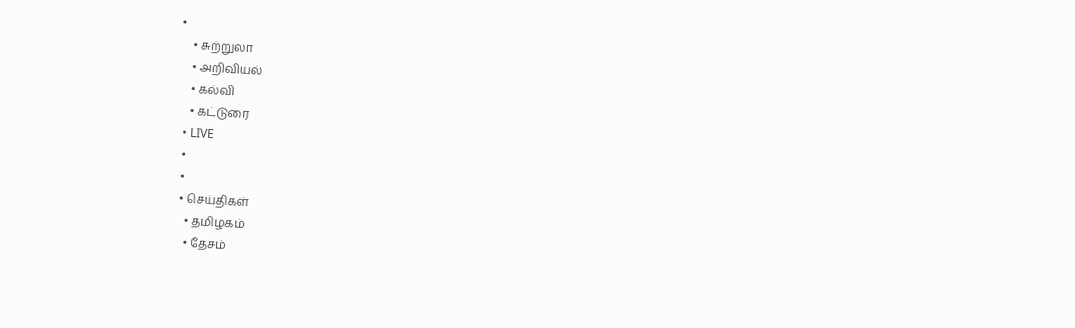•
    • சுற்றுலா
    • அறிவியல்
    • கல்வி
    • கட்டுரை
  • LIVE
  •
  •
  • செய்திகள்
    • தமிழகம்
    • தேசம்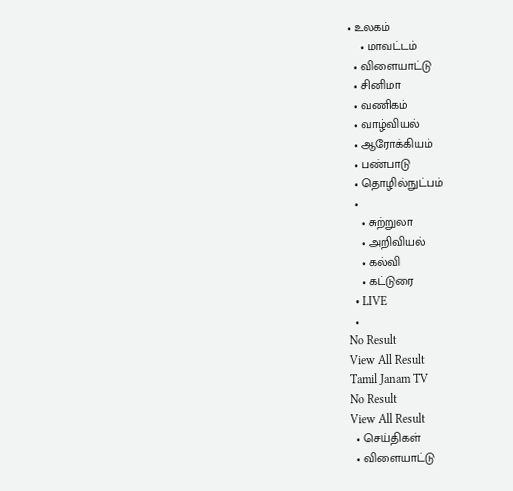• உலகம்
    • மாவட்டம்
  • விளையாட்டு
  • சினிமா
  • வணிகம்
  • வாழ்வியல்
  • ஆரோக்கியம்
  • பண்பாடு
  • தொழில்நுட்பம்
  •
    • சுற்றுலா
    • அறிவியல்
    • கல்வி
    • கட்டுரை
  • LIVE
  •
No Result
View All Result
Tamil Janam TV
No Result
View All Result
  • செய்திகள்
  • விளையாட்டு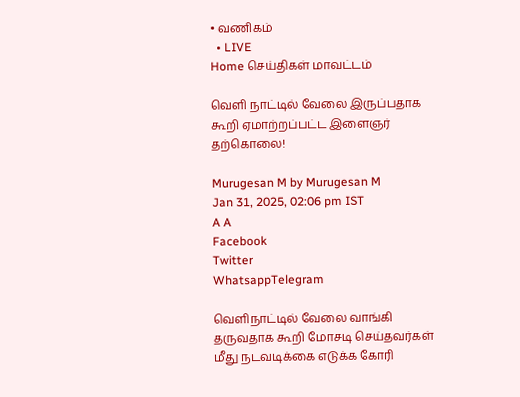• வணிகம்
  • LIVE
Home செய்திகள் மாவட்டம்

வெளி நாட்டில் வேலை இருப்பதாக கூறி ஏமாற்றப்பட்ட இளைஞர் தற்கொலை!

Murugesan M by Murugesan M
Jan 31, 2025, 02:06 pm IST
A A
Facebook
Twitter
WhatsappTelegram

வெளிநாட்டில் வேலை வாங்கி தருவதாக கூறி மோசடி செய்தவர்கள் மீது நடவடிக்கை எடுக்க கோரி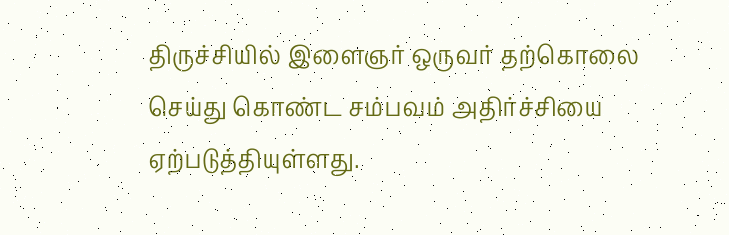திருச்சியில் இளைஞர் ஒருவர் தற்கொலை செய்து கொண்ட சம்பவம் அதிர்ச்சியை ஏற்படுத்தியுள்ளது.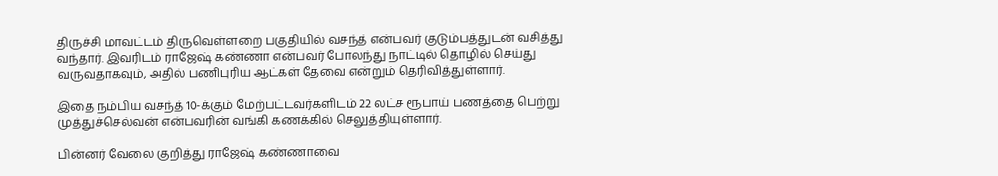திருச்சி மாவட்டம் திருவெள்ளறை பகுதியில் வசந்த் என்பவர் குடும்பத்துடன் வசித்து வந்தார். இவரிடம் ராஜேஷ் கண்ணா என்பவர் போலந்து நாட்டில் தொழில் செய்து வருவதாகவும், அதில் பணிபுரிய ஆட்கள் தேவை என்றும் தெரிவித்துள்ளார்.

இதை நம்பிய வசந்த் 10-க்கும் மேற்பட்டவர்களிடம் 22 லட்ச ரூபாய் பணத்தை பெற்று முத்துச்செல்வன் என்பவரின் வங்கி கணக்கில் செலுத்தியுள்ளார்.

பின்னர் வேலை குறித்து ராஜேஷ் கண்ணாவை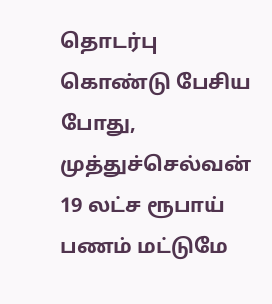தொடர்பு கொண்டு பேசிய போது, முத்துச்செல்வன் 19 லட்ச ரூபாய் பணம் மட்டுமே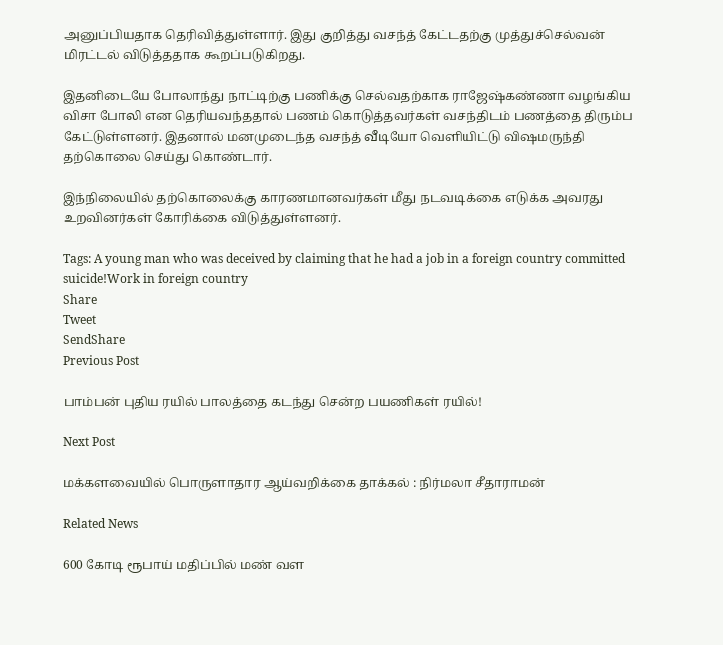அனுப்பியதாக தெரிவித்துள்ளார். இது குறித்து வசந்த் கேட்டதற்கு முத்துச்செல்வன் மிரட்டல் விடுத்ததாக கூறப்படுகிறது.

இதனிடையே போலாந்து நாட்டிற்கு பணிக்கு செல்வதற்காக ராஜேஷ்கண்ணா வழங்கிய விசா போலி என தெரியவந்ததால் பணம் கொடுத்தவர்கள் வசந்திடம் பணத்தை திரும்ப கேட்டுள்ளனர். இதனால் மனமுடைந்த வசந்த் வீடியோ வெளியிட்டு விஷமருந்தி தற்கொலை செய்து கொண்டார்.

இந்நிலையில் தற்கொலைக்கு காரணமானவர்கள் மீது நடவடிக்கை எடுக்க அவரது உறவினர்கள் கோரிக்கை விடுத்துள்ளனர்.

Tags: A young man who was deceived by claiming that he had a job in a foreign country committed suicide!Work in foreign country
Share
Tweet
SendShare
Previous Post

பாம்பன் புதிய ரயில் பாலத்தை கடந்து சென்ற பயணிகள் ரயில்!

Next Post

மக்களவையில் பொருளாதார ஆய்வறிக்கை தாக்கல் : நிர்மலா சீதாராமன்

Related News

600 கோடி ரூபாய் மதிப்பில் மண் வள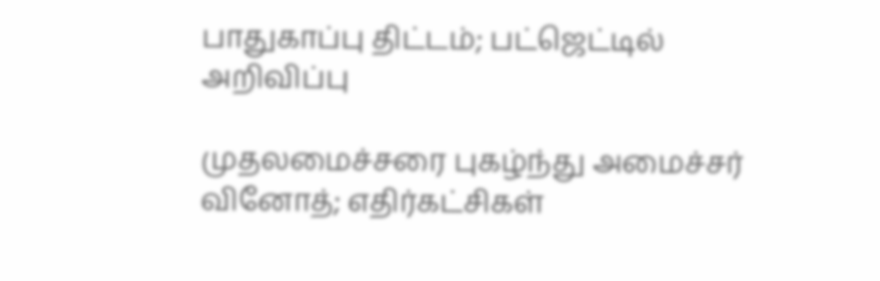பாதுகாப்பு திட்டம்; பட்ஜெட்டில் அறிவிப்பு

முதலமைச்சரை புகழ்ந்து அமைச்சர் வினோத்; எதிர்கட்சிகள்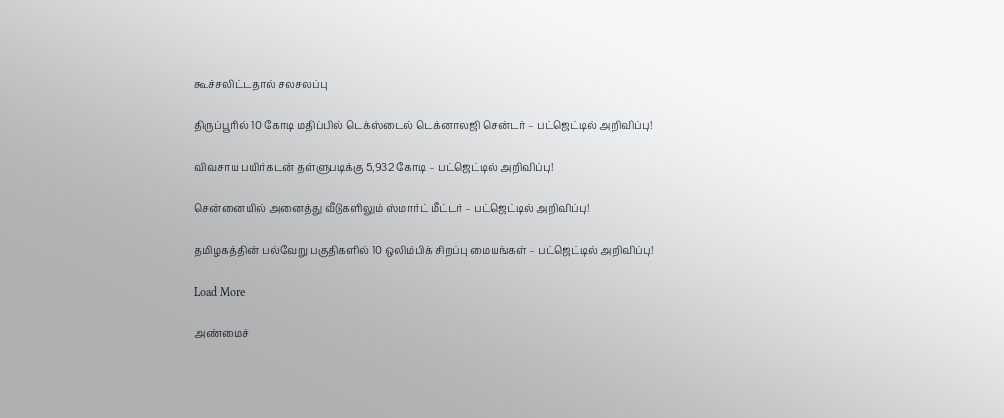கூச்சலிட்டதால் சலசலப்பு

திருப்பூரில் 10 கோடி மதிப்பில் டெக்ஸ்டைல் டெக்னாலஜி சென்டர் – பட்ஜெட்டில் அறிவிப்பு!

விவசாய பயிர்கடன் தள்ளுபடிக்கு 5,932 கோடி – பட்ஜெட்டில் அறிவிப்பு!

சென்னையில் அனைத்து வீடுகளிலும் ஸ்மார்ட் மீட்டர் – பட்ஜெட்டில் அறிவிப்பு!

தமிழகத்தின் பல்வேறு பகுதிகளில் 10 ஒலிம்பிக் சிறப்பு மையங்கள் – பட்ஜெட்டில் அறிவிப்பு!

Load More

அண்மைச்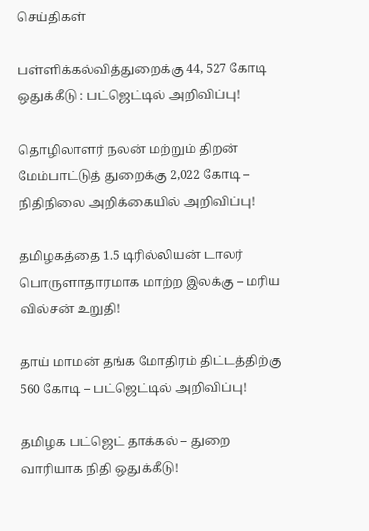செய்திகள்

பள்ளிக்கல்வித்துறைக்கு 44, 527 கோடி ஒதுக்கீடு : பட்ஜெட்டில் அறிவிப்பு!

தொழிலாளர் நலன் மற்றும் திறன் மேம்பாட்டுத் துறைக்கு 2,022 கோடி – நிதிநிலை அறிக்கையில் அறிவிப்பு!

தமிழகத்தை 1.5 டிரில்லியன் டாலர் பொருளாதாரமாக மாற்ற இலக்கு – மரிய வில்சன் உறுதி!

தாய் மாமன் தங்க மோதிரம் திட்டத்திற்கு 560 கோடி – பட்ஜெட்டில் அறிவிப்பு!

தமிழக பட்ஜெட் தாக்கல் – துறை வாரியாக நிதி ஒதுக்கீடு!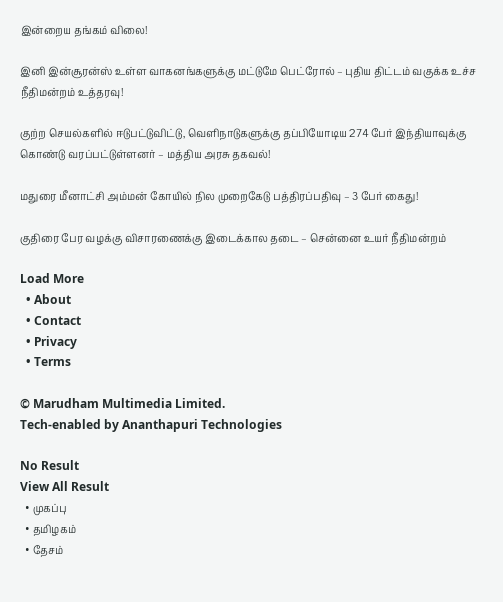இன்றைய தங்கம் விலை!

இனி இன்சூரன்ஸ் உள்ள வாகனங்களுக்கு மட்டுமே பெட்ரோல் – புதிய திட்டம் வகுக்க உச்ச நீதிமன்றம் உத்தரவு!

குற்ற செயல்களில் ஈடுபட்டுவிட்டு, வெளிநாடுகளுக்கு தப்பியோடிய 274 பேர் இந்தியாவுக்கு கொண்டு வரப்பட்டுள்ளனர் – மத்திய அரசு தகவல்!

மதுரை மீனாட்சி அம்மன் கோயில் நில முறைகேடு பத்திரப்பதிவு – 3 பேர் கைது!

குதிரை பேர வழக்கு விசாரணைக்கு இடைக்கால தடை – சென்னை உயர் நீதிமன்றம்

Load More
  • About
  • Contact
  • Privacy
  • Terms

© Marudham Multimedia Limited.
Tech-enabled by Ananthapuri Technologies

No Result
View All Result
  • முகப்பு
  • தமிழகம்
  • தேசம்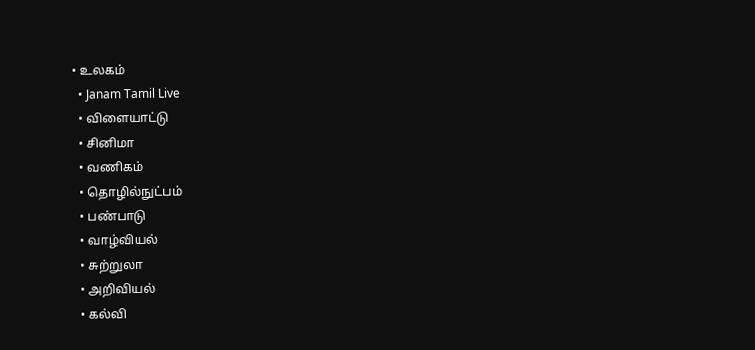• உலகம்
  • Janam Tamil Live
  • விளையாட்டு
  • சினிமா
  • வணிகம்
  • தொழில்நுட்பம்
  • பண்பாடு
  • வாழ்வியல்
  • சுற்றுலா
  • அறிவியல்
  • கல்வி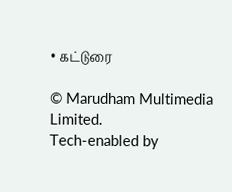• கட்டுரை

© Marudham Multimedia Limited.
Tech-enabled by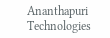Ananthapuri Technologies